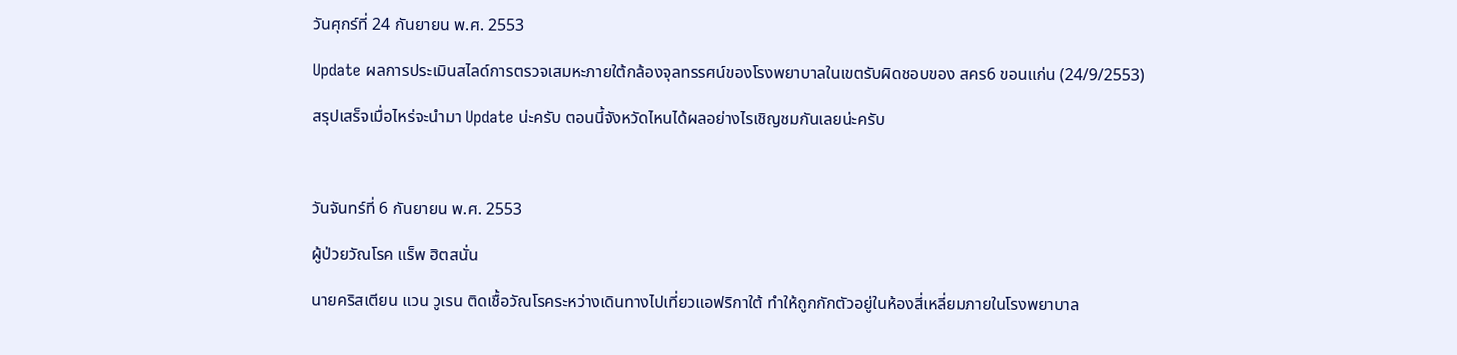วันศุกร์ที่ 24 กันยายน พ.ศ. 2553

Update ผลการประเมินสไลด์การตรวจเสมหะภายใต้กล้องจุลทรรศน์ของโรงพยาบาลในเขตรับผิดชอบของ สคร6 ขอนแก่น (24/9/2553)

สรุปเสร็จเมื่อไหร่จะนำมา Update น่ะครับ ตอนนี้จังหวัดไหนได้ผลอย่างไรเชิญชมกันเลยน่ะครับ



วันจันทร์ที่ 6 กันยายน พ.ศ. 2553

ผู้ป่วยวัณโรค แร็พ ฮิตสนั่น

นายคริสเตียน แวน วูเรน ติดเชื้อวัณโรคระหว่างเดินทางไปเที่ยวแอฟริกาใต้ ทำให้ถูกกักตัวอยู่ในห้องสี่เหลี่ยมภายในโรงพยาบาล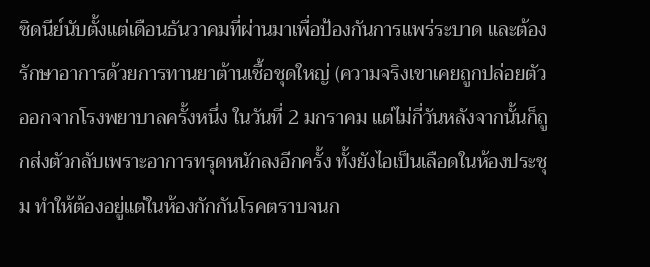ซิดนีย์นับตั้งแต่เดือนธันวาคมที่ผ่านมาเพื่อป้องกันการแพร่ระบาด และต้องรักษาอาการด้วยการทานยาต้านเชื้อชุดใหญ่ (ความจริงเขาเคยถูกปล่อยตัวออกจากโรงพยาบาลครั้งหนึ่ง ในวันที่ 2 มกราคม แต่ไม่กี่วันหลังจากนั้นก็ถูกส่งตัวกลับเพราะอาการทรุดหนักลงอีกครั้ง ทั้งยังไอเป็นเลือดในห้องประชุม ทำให้ต้องอยู่แต่ในห้องกักกันโรคตราบจนก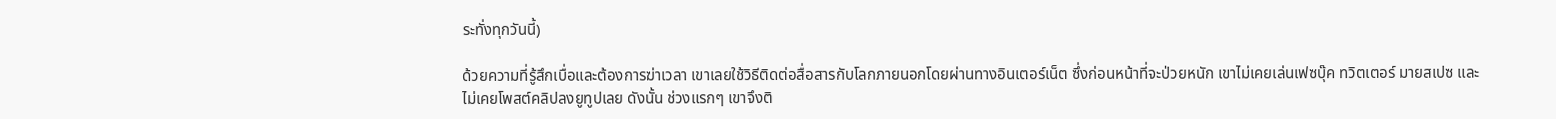ระทั่งทุกวันนี้)

ด้วยความที่รู้สึกเบื่อและต้องการฆ่าเวลา เขาเลยใช้วิธีติดต่อสื่อสารกับโลกภายนอกโดยผ่านทางอินเตอร์เน็ต ซึ่งก่อนหน้าที่จะป่วยหนัก เขาไม่เคยเล่นเฟซบุ๊ค ทวิตเตอร์ มายสเปซ และไม่เคยโพสต์คลิปลงยูทูปเลย ดังนั้น ช่วงแรกๆ เขาจึงติ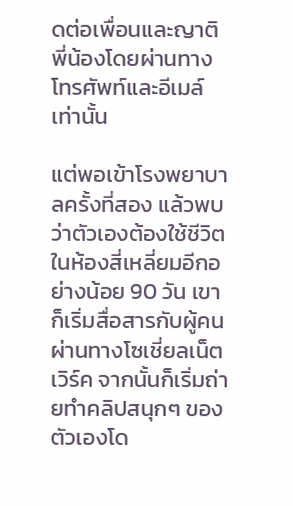ดต่อเพื่อนและญาติพี่น้องโดยผ่านทางโทรศัพท์และอีเมล์เท่านั้น

แต่พอเข้าโรงพยาบาลครั้งที่สอง แล้วพบว่าตัวเองต้องใช้ชีวิตในห้องสี่เหลี่ยมอีกอย่างน้อย 90 วัน เขาก็เริ่มสื่อสารกับผู้คนผ่านทางโซเชี่ยลเน็ตเวิร์ค จากนั้นก็เริ่มถ่ายทำคลิปสนุกๆ ของตัวเองโด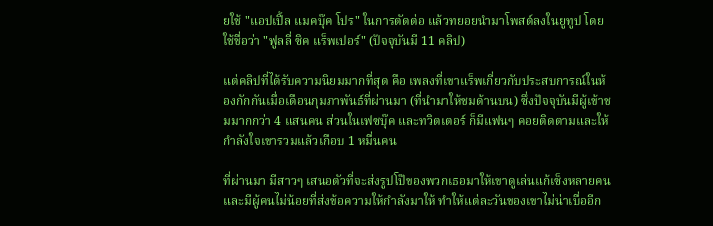ยใช้ "แอปเปิ้ล แมคบุ๊ค โปร" ในการตัดต่อ แล้วทยอยนำมาโพสต์ลงในยูทูป โดยใช้ชื่อว่า "ฟูลลี่ ซิค แร็พเปอร์" (ปัจจุบันมี 11 คลิป)

แต่คลิปที่ได้รับความนิยมมากที่สุด คือ เพลงที่เขาแร็พเกี่ยวกับประสบการณ์ในห้องกักกันเมื่อเดือนกุมภาพันธ์ที่ผ่านมา (ที่นำมาให้ชมด้านบน) ซึ่งปัจจุบันมีผู้เข้าชมมากกว่า 4 แสนคน ส่วนในเฟซบุ๊ค และทวิตเตอร์ ก็มีแฟนๆ คอยติดตามและให้กำลังใจเขารวมแล้วเกือบ 1 หมื่นคน

ที่ผ่านมา มีสาวๆ เสนอตัวที่จะส่งรูปโป๊ของพวกเธอมาให้เขาดูเล่นแก้เซ็งหลายคน และมีผู้คนไม่น้อยที่ส่งข้อความให้กำลังมาให้ ทำให้แต่ละวันของเขาไม่น่าเบื่ออีก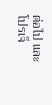ต่อไป และโปรเจ็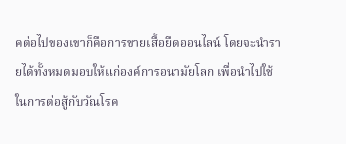คต่อไปของเขาก็คือการขายเสื้อยืดออนไลน์ โดยจะนำรายได้ทั้งหมดมอบให้แก่องค์การอนามัยโลก เพื่อนำไปใช้ในการต่อสู้กับวัณโรค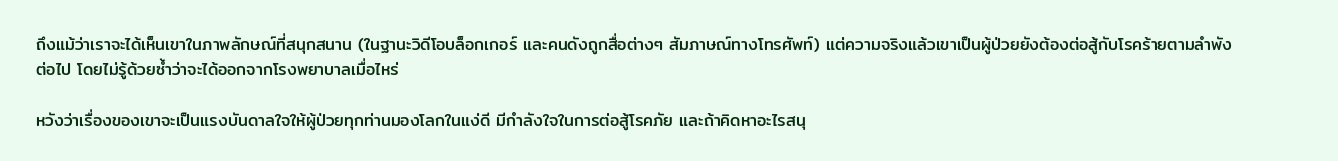ถึงแม้ว่าเราจะได้เห็นเขาในภาพลักษณ์ที่สนุกสนาน (ในฐานะวิดีโอบล็อกเกอร์ และคนดังถูกสื่อต่างๆ สัมภาษณ์ทางโทรศัพท์) แต่ความจริงแล้วเขาเป็นผู้ป่วยยังต้องต่อสู้กับโรคร้ายตามลำพังต่อไป โดยไม่รู้ด้วยซ้ำว่าจะได้ออกจากโรงพยาบาลเมื่อไหร่

หวังว่าเรื่องของเขาจะเป็นแรงบันดาลใจให้ผู้ป่วยทุกท่านมองโลกในแง่ดี มีกำลังใจในการต่อสู้โรคภัย และถ้าคิดหาอะไรสนุ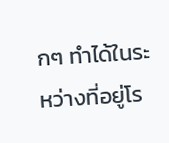กๆ ทำได้ในระหว่างที่อยู่โร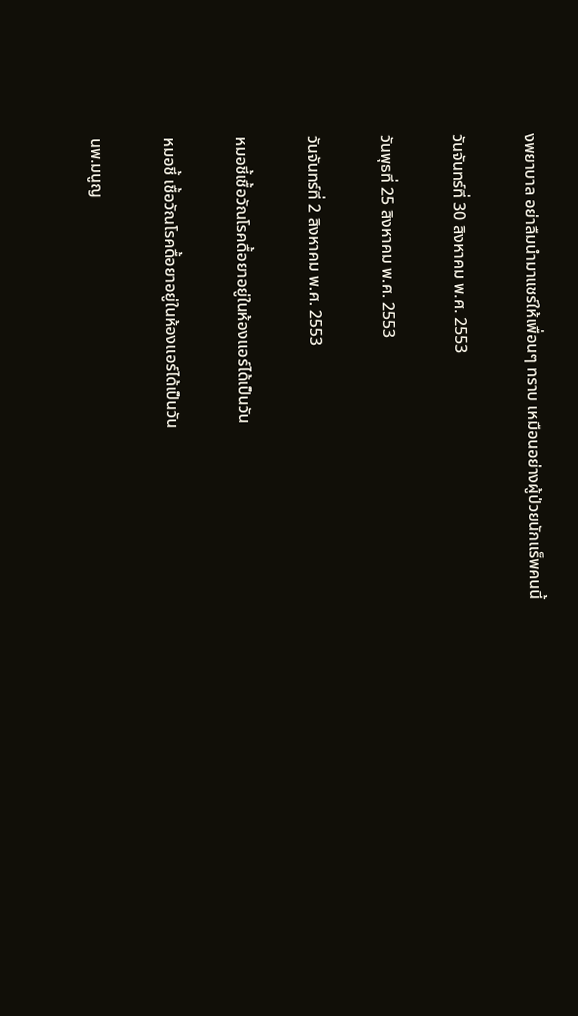งพยาบาล อย่าลืมนำมาแชร์ให้เพื่อนๆ ทราบ เหมือนอย่างผู้ป่วยนักแร็พคนนี้

วันจันทร์ที่ 30 สิงหาคม พ.ศ. 2553

วันพุธที่ 25 สิงหาคม พ.ศ. 2553

วันจันทร์ที่ 2 สิงหาคม พ.ศ. 2553

หมอชี้เชื้อวัณโรคดื้อยาอยู่ในห้องแอร์ได้เป็นวัน

หมอชี้ เชื้อวัณโรคดื้อยาอยู่ในห้องแอร์ได้เป็นวัน

นพ.มนูญ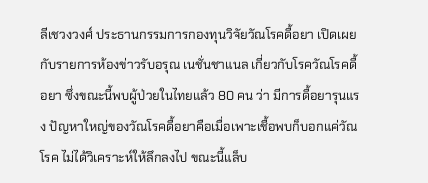ลีเชวงวงศ์ ประธานกรรมการกองทุนวิจัยวัณโรคดื้อยา เปิดเผยกับรายการห้องข่าวรับอรุณ เนชั่นชาแนล เกี่ยวกับโรควัณโรคดื้อยา ซึ่งขณะนี้พบผู้ป่วยในไทยแล้ว 80 คน ว่า มีการดื้อยารุนแรง ปัญหาใหญ่ของวัณโรคดื้อยาคือเมื่อเพาะเชื้อพบก็บอกแค่วัณโรค ไม่ได้วิเคราะห์ให้ลึกลงไป ขณะนี้แล็บ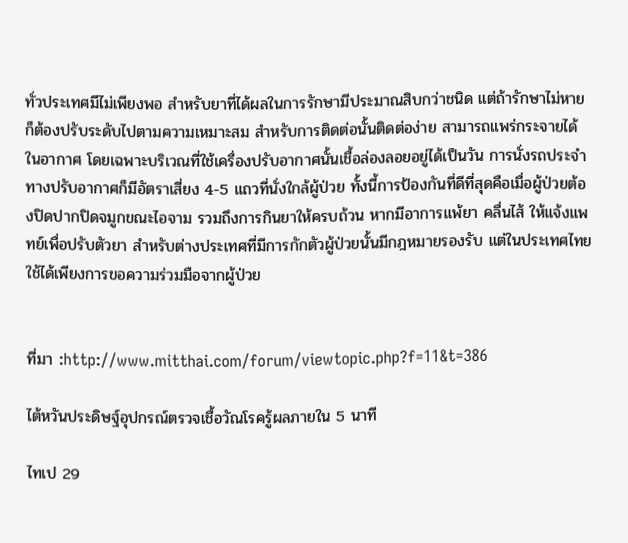ทั่วประเทศมีไม่เพียงพอ สำหรับยาที่ได้ผลในการรักษามีประมาณสิบกว่าชนิด แต่ถ้ารักษาไม่หายก็ต้องปรับระดับไปตามความเหมาะสม สำหรับการติดต่อนั้นติดต่อง่าย สามารถแพร่กระจายได้ในอากาศ โดยเฉพาะบริเวณที่ใช้เครื่องปรับอากาศนั้นเชื้อล่องลอยอยู่ได้เป็นวัน การนั่งรถประจำทางปรับอากาศก็มีอัตราเสี่ยง 4-5 แถวที่นั่งใกล้ผู้ป่วย ทั้งนี้การป้องกันที่ดีที่สุดคือเมื่อผู้ป่วยต้องปิดปากปิดจมูกขณะไอจาม รวมถึงการกินยาให้ครบถ้วน หากมีอาการแพ้ยา คลื่นไส้ ให้แจ้งแพทย์เพื่อปรับตัวยา สำหรับต่างประเทศที่มีการกักตัวผู้ป่วยนั้นมีกฎหมายรองรับ แต่ในประเทศไทยใช้ได้เพียงการขอความร่วมมือจากผู้ป่วย


ที่มา :http://www.mitthai.com/forum/viewtopic.php?f=11&t=386

ไต้หวันประดิษฐ์อุปกรณ์ตรวจเชื้อวัณโรครู้ผลภายใน 5 นาที

ไทเป 29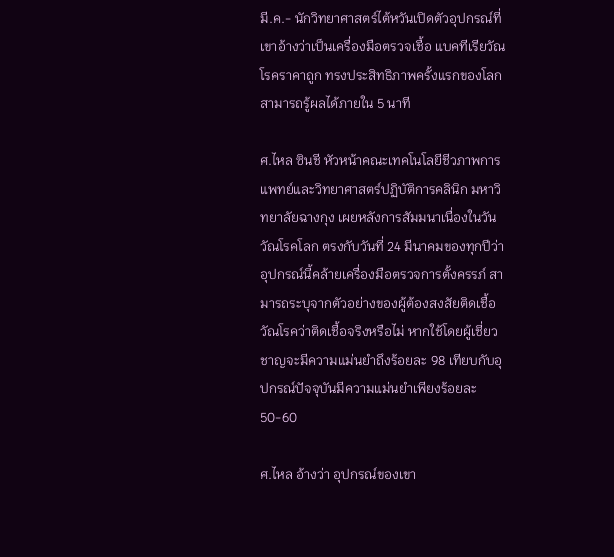มี.ค.- นักวิทยาศาสตร์ไต้หวันเปิดตัวอุปกรณ์ที่เขาอ้างว่าเป็นเครื่องมือตรวจเชื้อ แบคทีเรียวัณโรคราคาถูก ทรงประสิทธิภาพครั้งแรกของโลก สามารถรู้ผลได้ภายใน 5 นาที

ศ.ไหล ซินชี หัวหน้าคณะเทคโนโลยีชีวภาพการแพทย์และวิทยาศาสตร์ปฏิบัติการคลินิก มหาวิทยาลัยฉางกุง เผยหลังการสัมมนาเนื่องในวันวัณโรคโลก ตรงกับวันที่ 24 มีนาคมของทุกปีว่า อุปกรณ์นี้คล้ายเครื่องมือตรวจการตั้งครรภ์ สามารถระบุจากตัวอย่างของผู้ต้องสงสัยติดเชื้อวัณโรคว่าติดเชื้อจริงหรือไม่ หากใช้โดยผู้เชี่ยวชาญจะมีความแม่นยำถึงร้อยละ 98 เทียบกับอุปกรณ์ปัจจุบันมีความแม่นยำเพียงร้อยละ 50-60

ศ.ไหล อ้างว่า อุปกรณ์ของเขา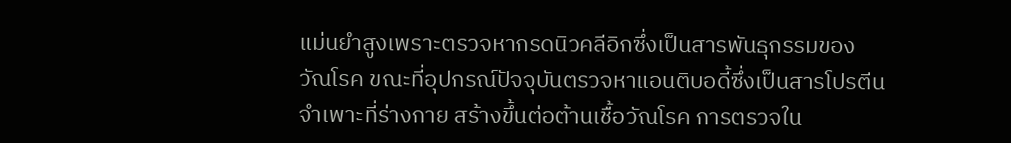แม่นยำสูงเพราะตรวจหากรดนิวคลีอิกซึ่งเป็นสารพันธุกรรมของ วัณโรค ขณะที่อุปกรณ์ปัจจุบันตรวจหาแอนติบอดี้ซึ่งเป็นสารโปรตีนจำเพาะที่ร่างกาย สร้างขึ้นต่อต้านเชื้อวัณโรค การตรวจใน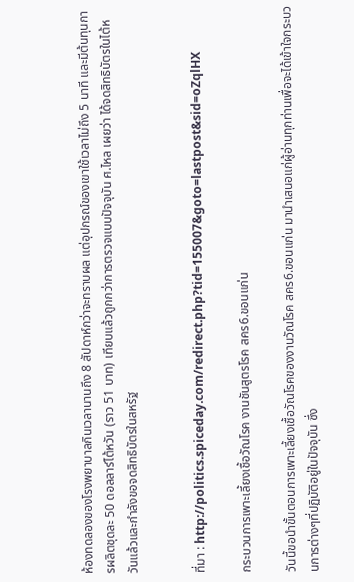ห้องทดลองของโรงพยาบาลกินเวลานานถึง 8 สัปดาห์กว่าจะทราบผล แต่อุปกรณ์ของเขาใช้เวลาไม่ถึง 5 นาที และมีต้นทุนการผลิตชุดละ 50 ดอลลาร์ไต้หวัน (ราว 51 บาท) เทียบแล้วถูกกว่าการตรวจแบบปัจจุบัน ศ.ไหล เผยว่า ได้จดสิทธิบัตรในไต้หวันแล้วและกำลังขอจดสิทธิบัตรในสหรัฐ


ที่มา : http://politics.spiceday.com/redirect.php?tid=155007&goto=lastpost&sid=oZqlHX

กระบวนการเพาะเลี้ยงเชื้อวัณโรค งานชันสูตรโรค สคร6.ขอนแก่น

วันนี้ขอนำขั้นตอนการเพาะเลี้ยงเชื้อวัณโรคของงานวัณโรค สคร6.ขอนแก่น มานำเสนอแก่ผู้อ่านทุกท่านเพื่อจะได้เข้าใจกระบวนการต่างๆที่ปฏิบัติอยู่ในปัจจุบัน ซึ่ง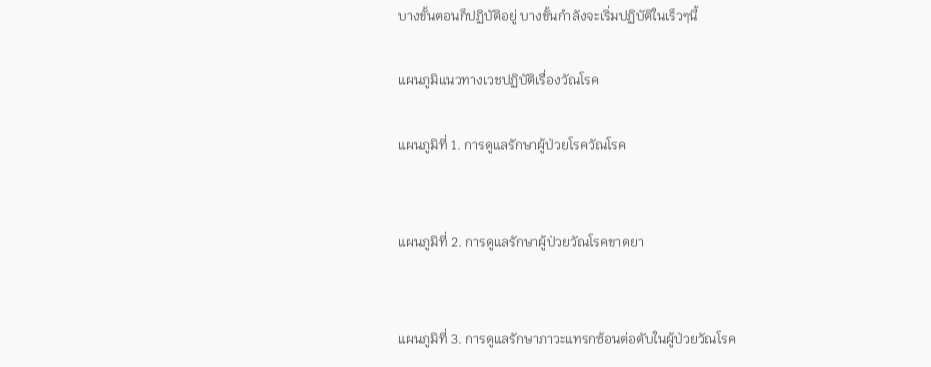บางขั้นตอนก็ปฏิบัติอยู่ บางขั้นกำลังจะเริ่มปฏิบัติในเร็วๆนี้

แผนภูมิแนวทางเวชปฏิบัติเรื่องวัณโรค

แผนภูมิที่ 1. การดูแลรักษาผู้ป่วยโรควัณโรค


แผนภูมิที่ 2. การดูแลรักษาผู้ป่วยวัณโรคขาดยา


แผนภูมิที่ 3. การดูแลรักษาภาวะแทรกซ้อนต่อตับในผู้ป่วยวัณโรค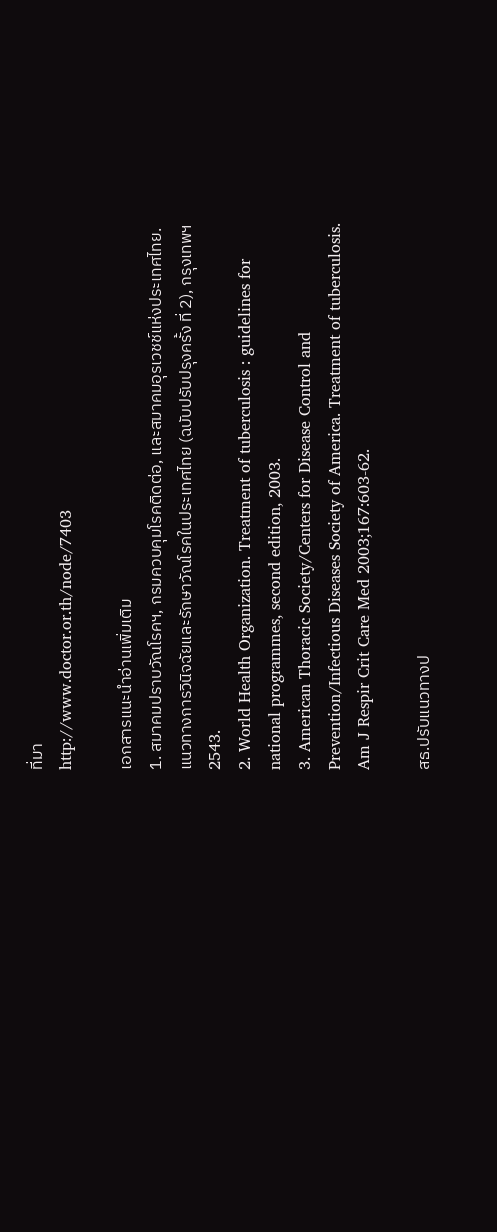ที่มา
http://www.doctor.or.th/node/7403

เอกสารแนะนำอ่านเพิ่มเติม
1. สมาคมปราบวัณโรคฯ, กรมควบคุมโรคติดต่อ, และสมาคมอุรเวชช์แห่งประเทศไทย. แนวทางการวินิจฉัยและรักษาวัณโรคในประเทศไทย (ฉบับปรับปรุงครั้ง ที่ 2), กรุงเทพฯ 2543.
2. World Health Organization. Treatment of tuberculosis : guidelines for national programmes, second edition, 2003.
3. American Thoracic Society/Centers for Disease Control and Prevention/Infectious Diseases Society of America. Treatment of tuberculosis. Am J Respir Crit Care Med 2003;167:603-62.

สธ.ปรับแนวทางป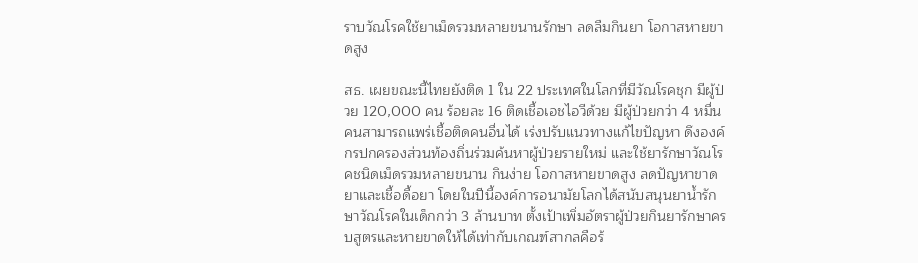ราบวัณโรคใช้ยาเม็ดรวมหลายขนานรักษา ลดลืมกินยา โอกาสหายขาดสูง

สธ. เผยขณะนี้ไทยยังติด 1 ใน 22 ประเทศในโลกที่มีวัณโรคชุก มีผู้ป่วย 120,000 คน ร้อยละ 16 ติดเชื้อเอชไอวีด้วย มีผู้ป่วยกว่า 4 หมื่นคนสามารถแพร่เชื้อติดคนอื่นได้ เร่งปรับแนวทางแก้ไขปัญหา ดึงองค์กรปกครองส่วนท้องถิ่นร่วมค้นหาผู้ป่วยรายใหม่ และใช้ยารักษาวัณโรคชนิดเม็ดรวมหลายขนาน กินง่าย โอกาสหายขาดสูง ลดปัญหาขาดยาและเชื้อดื้อยา โดยในปีนี้องค์การอนามัยโลกได้สนับสนุนยาน้ำรักษาวัณโรคในเด็กกว่า 3 ล้านบาท ตั้งเป้าเพิ่มอัตราผู้ป่วยกินยารักษาครบสูตรและหายขาดให้ได้เท่ากับเกณฑ์สากลคือร้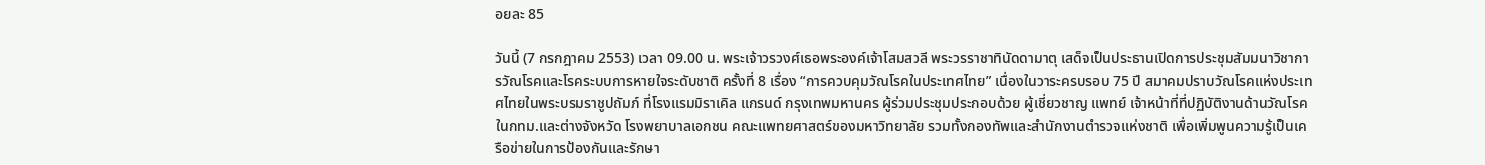อยละ 85

วันนี้ (7 กรกฎาคม 2553) เวลา 09.00 น. พระเจ้าวรวงศ์เธอพระองค์เจ้าโสมสวลี พระวรราชาทินัดดามาตุ เสด็จเป็นประธานเปิดการประชุมสัมมนาวิชาการวัณโรคและโรคระบบการหายใจระดับชาติ ครั้งที่ 8 เรื่อง “การควบคุมวัณโรคในประเทศไทย” เนื่องในวาระครบรอบ 75 ปี สมาคมปราบวัณโรคแห่งประเทศไทยในพระบรมราชูปถัมภ์ ที่โรงแรมมิราเคิล แกรนด์ กรุงเทพมหานคร ผู้ร่วมประชุมประกอบด้วย ผู้เชี่ยวชาญ แพทย์ เจ้าหน้าที่ที่ปฏิบัติงานด้านวัณโรคในกทม.และต่างจังหวัด โรงพยาบาลเอกชน คณะแพทยศาสตร์ของมหาวิทยาลัย รวมทั้งกองทัพและสำนักงานตำรวจแห่งชาติ เพื่อเพิ่มพูนความรู้เป็นเครือข่ายในการป้องกันและรักษา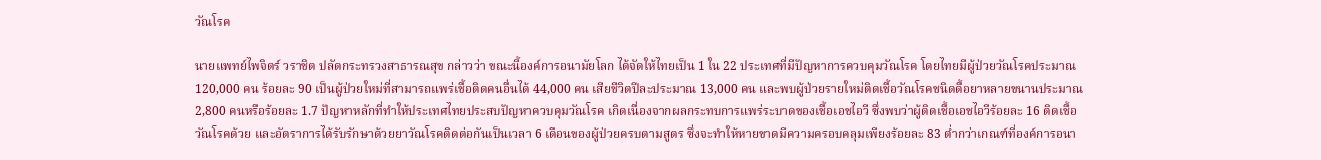วัณโรค

นายแพทย์ไพจิตร์ วราชิต ปลัดกระทรวงสาธารณสุข กล่าวว่า ขณะนี้องค์การอนามัยโลก ได้จัดให้ไทยเป็น 1 ใน 22 ประเทศที่มีปัญหาการควบคุมวัณโรค โดยไทยมีผู้ป่วยวัณโรคประมาณ 120,000 คน ร้อยละ 90 เป็นผู้ป่วยใหม่ที่สามารถแพร่เชื้อติดคนอื่นได้ 44,000 คน เสียชีวิตปีละประมาณ 13,000 คน และพบผู้ป่วยรายใหม่ติดเชื้อวัณโรคชนิดดื้อยาหลายขนานประมาณ 2,800 คนหรือร้อยละ 1.7 ปัญหาหลักที่ทำให้ประเทศไทยประสบปัญหาควบคุมวัณโรค เกิดเนื่องจากผลกระทบการแพร่ระบาดของเชื้อเอชไอวี ซึ่งพบว่าผู้ติดเชื้อเอชไอวีร้อยละ 16 ติดเชื้อวัณโรคด้วย และอัตราการได้รับรักษาด้วยยาวัณโรคติดต่อกันเป็นเวลา 6 เดือนของผู้ป่วยครบตามสูตร ซึ่งจะทำให้หายขาดมีความครอบคลุมเพียงร้อยละ 83 ต่ำกว่าเกณฑ์ที่องค์การอนา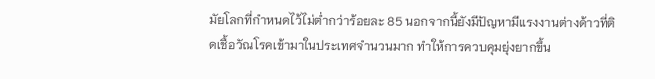มัยโลกที่กำหนดไว้ไม่ต่ำกว่าร้อยละ 85 นอกจากนี้ยังมีปัญหามีแรงงานต่างด้าวที่ติดเชื้อวัณโรคเข้ามาในประเทศจำนวนมาก ทำให้การควบคุมยุ่งยากขึ้น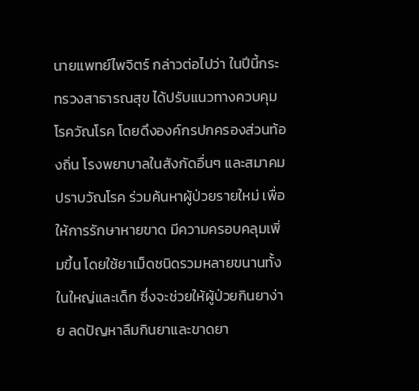นายแพทย์ไพจิตร์ กล่าวต่อไปว่า ในปีนี้กระทรวงสาธารณสุข ได้ปรับแนวทางควบคุมโรควัณโรค โดยดึงองค์กรปกครองส่วนท้องถิ่น โรงพยาบาลในสังกัดอื่นๆ และสมาคมปราบวัณโรค ร่วมค้นหาผู้ป่วยรายใหม่ เพื่อให้การรักษาหายขาด มีความครอบคลุมเพิ่มขึ้น โดยใช้ยาเม็ดชนิดรวมหลายขนานทั้งในใหญ่และเด็ก ซึ่งจะช่วยให้ผู้ป่วยกินยาง่าย ลดปัญหาลืมกินยาและขาดยา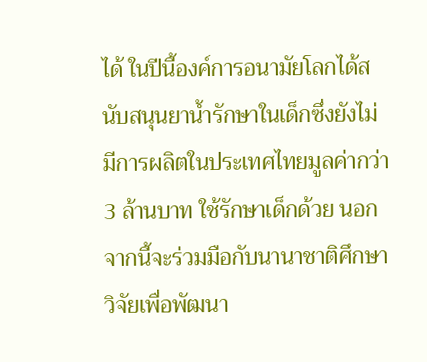ได้ ในปีนี้องค์การอนามัยโลกได้สนับสนุนยาน้ำรักษาในเด็กซึ่งยังไม่มีการผลิตในประเทศไทยมูลค่ากว่า 3 ล้านบาท ใช้รักษาเด็กด้วย นอกจากนี้จะร่วมมือกับนานาชาติศึกษาวิจัยเพื่อพัฒนา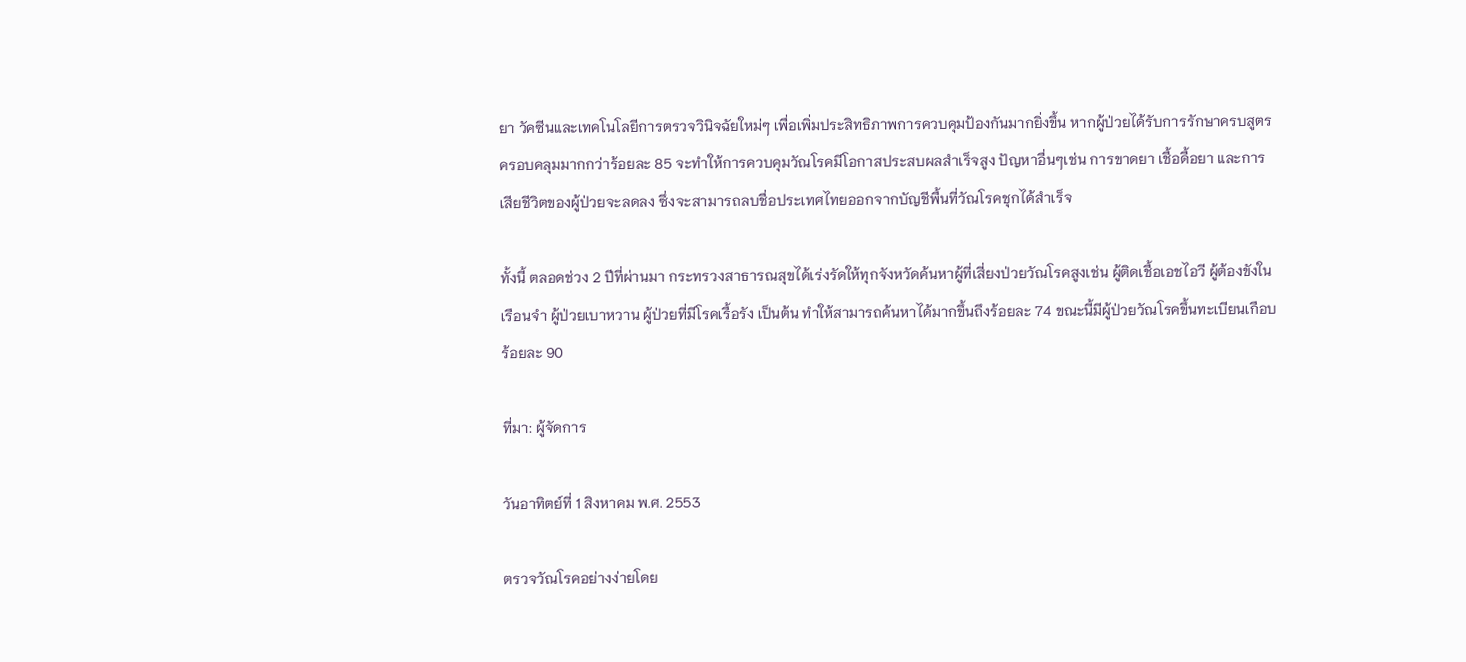ยา วัคซีนและเทคโนโลยีการตรวจวินิจฉัยใหม่ๆ เพื่อเพิ่มประสิทธิภาพการควบคุมป้องกันมากยิ่งขึ้น หากผู้ป่วยได้รับการรักษาครบสูตร ครอบคลุมมากกว่าร้อยละ 85 จะทำให้การควบคุมวัณโรคมีโอกาสประสบผลสำเร็จสูง ปัญหาอื่นๆเช่น การขาดยา เชื้อดื้อยา และการเสียชีวิตของผู้ป่วยจะลดลง ซึ่งจะสามารถลบชื่อประเทศไทยออกจากบัญชีพื้นที่วัณโรคชุกได้สำเร็จ

ทั้งนี้ ตลอดช่วง 2 ปีที่ผ่านมา กระทรวงสาธารณสุขได้เร่งรัดให้ทุกจังหวัดค้นหาผู้ที่เสี่ยงป่วยวัณโรคสูงเช่น ผู้ติดเชื้อเอชไอวี ผู้ต้องขังในเรือนจำ ผู้ป่วยเบาหวาน ผู้ป่วยที่มีโรคเรื้อรัง เป็นต้น ทำให้สามารถค้นหาได้มากขึ้นถึงร้อยละ 74 ขณะนี้มีผู้ป่วยวัณโรคขึ้นทะเบียนเกือบร้อยละ 90

ที่มา: ผู้จัดการ

วันอาทิตย์ที่ 1 สิงหาคม พ.ศ. 2553

ตรวจวัณโรคอย่างง่ายโดย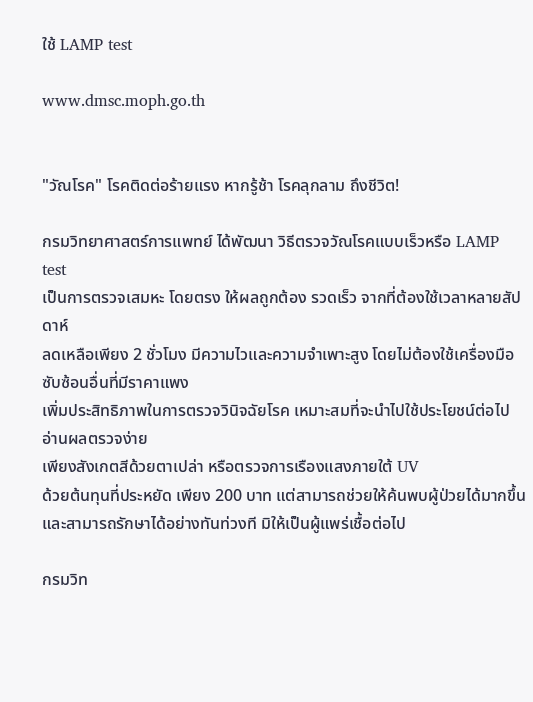ใช้ LAMP test

www.dmsc.moph.go.th


"วัณโรค" โรคติดต่อร้ายแรง หากรู้ช้า โรคลุกลาม ถึงชีวิต!

กรมวิทยาศาสตร์การแพทย์ ได้พัฒนา วิธีตรวจวัณโรคแบบเร็วหรือ LAMP test
เป็นการตรวจเสมหะ โดยตรง ให้ผลถูกต้อง รวดเร็ว จากที่ต้องใช้เวลาหลายสัปดาห์
ลดเหลือเพียง 2 ชั่วโมง มีความไวและความจำเพาะสูง โดยไม่ต้องใช้เครื่องมือซับซ้อนอื่นที่มีราคาแพง
เพิ่มประสิทธิภาพในการตรวจวินิจฉัยโรค เหมาะสมที่จะนำไปใช้ประโยชน์ต่อไป อ่านผลตรวจง่าย
เพียงสังเกตสีด้วยตาเปล่า หรือตรวจการเรืองแสงภายใต้ UV
ด้วยต้นทุนที่ประหยัด เพียง 200 บาท แต่สามารถช่วยให้ค้นพบผู้ป่วยได้มากขึ้น
และสามารถรักษาได้อย่างทันท่วงที มิให้เป็นผู้แพร่เชื้อต่อไป

กรมวิท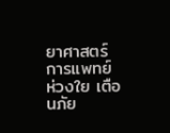ยาศาสตร์การแพทย์ ห่วงใย เตือนภัย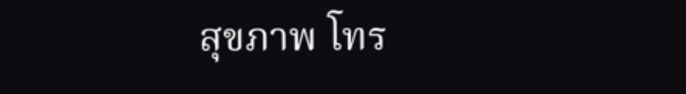สุขภาพ โทร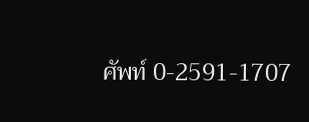ศัพท์ 0-2591-1707